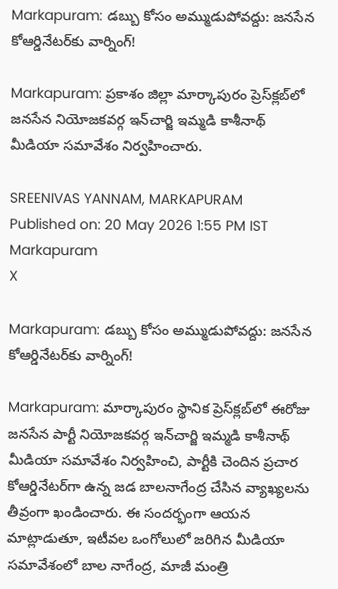Markapuram: డబ్బు కోసం అమ్ముడుపోవద్దు: జనసేన కోఆర్డినేటర్‌కు వార్నింగ్!

Markapuram: ప్రకాశం జిల్లా మార్కాపురం ప్రెస్‌క్లబ్‌లో జనసేన నియోజకవర్గ ఇన్‌చార్జి ఇమ్మడి కాశీనాథ్ మీడియా సమావేశం నిర్వహించారు.

SREENIVAS YANNAM, MARKAPURAM
Published on: 20 May 2026 1:55 PM IST
Markapuram
X

Markapuram: డబ్బు కోసం అమ్ముడుపోవద్దు: జనసేన కోఆర్డినేటర్‌కు వార్నింగ్!

Markapuram: మార్కాపురం స్థానిక ప్రెస్‌క్లబ్‌లో ఈరోజు జనసేన పార్టీ నియోజకవర్గ ఇన్‌చార్జి ఇమ్మడి కాశీనాథ్ మీడియా సమావేశం నిర్వహించి, పార్టీకి చెందిన ప్రచార కోఆర్డినేటర్‌గా ఉన్న జడ బాలనాగేంద్ర చేసిన వ్యాఖ్యలను తీవ్రంగా ఖండించారు. ఈ సందర్భంగా ఆయన మాట్లాడుతూ, ఇటీవల ఒంగోలులో జరిగిన మీడియా సమావేశంలో బాల నాగేంద్ర, మాజీ మంత్రి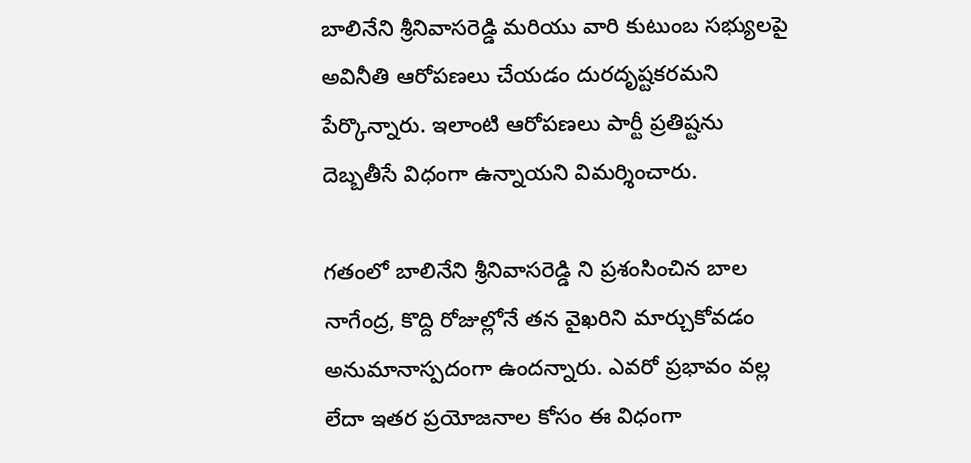బాలినేని శ్రీనివాసరెడ్డి మరియు వారి కుటుంబ సభ్యులపై అవినీతి ఆరోపణలు చేయడం దురదృష్టకరమని పేర్కొన్నారు. ఇలాంటి ఆరోపణలు పార్టీ ప్రతిష్టను దెబ్బతీసే విధంగా ఉన్నాయని విమర్శించారు.

గతంలో బాలినేని శ్రీనివాసరెడ్డి ని ప్రశంసించిన బాల నాగేంద్ర, కొద్ది రోజుల్లోనే తన వైఖరిని మార్చుకోవడం అనుమానాస్పదంగా ఉందన్నారు. ఎవరో ప్రభావం వల్ల లేదా ఇతర ప్రయోజనాల కోసం ఈ విధంగా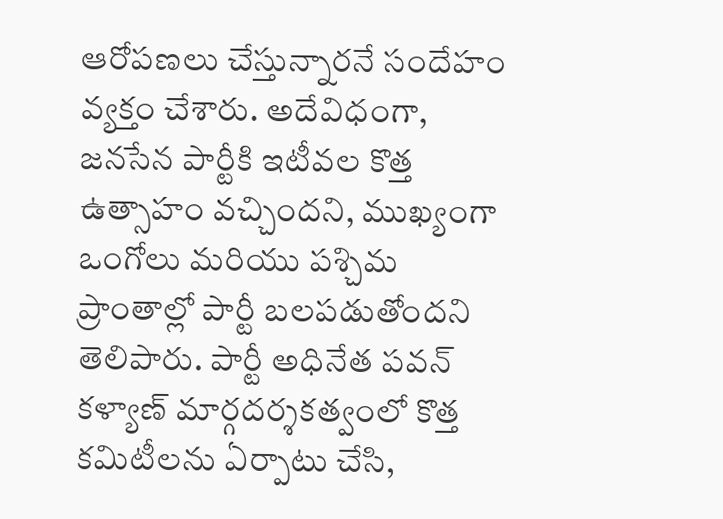ఆరోపణలు చేస్తున్నారనే సందేహం వ్యక్తం చేశారు. అదేవిధంగా, జనసేన పార్టీకి ఇటీవల కొత్త ఉత్సాహం వచ్చిందని, ముఖ్యంగా ఒంగోలు మరియు పశ్చిమ ప్రాంతాల్లో పార్టీ బలపడుతోందని తెలిపారు. పార్టీ అధినేత పవన్ కళ్యాణ్ మార్గదర్శకత్వంలో కొత్త కమిటీలను ఏర్పాటు చేసి,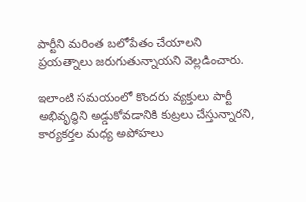పార్టీని మరింత బలోపేతం చేయాలని ప్రయత్నాలు జరుగుతున్నాయని వెల్లడించారు.

ఇలాంటి సమయంలో కొందరు వ్యక్తులు పార్టీ అభివృద్ధిని అడ్డుకోవడానికి కుట్రలు చేస్తున్నారని, కార్యకర్తల మధ్య అపోహలు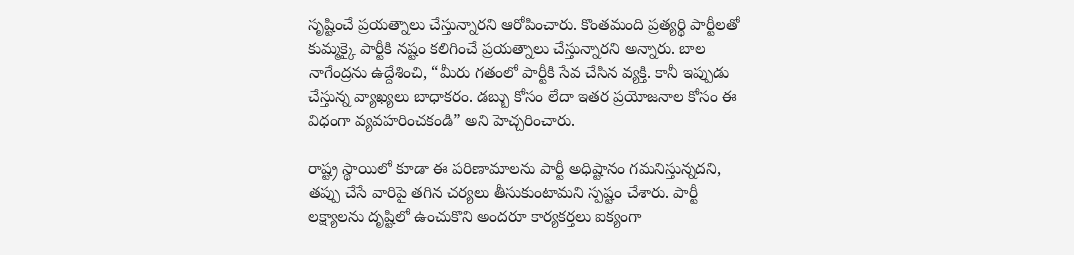సృష్టించే ప్రయత్నాలు చేస్తున్నారని ఆరోపించారు. కొంతమంది ప్రత్యర్థి పార్టీలతో కుమ్మక్కై పార్టీకి నష్టం కలిగించే ప్రయత్నాలు చేస్తున్నారని అన్నారు. బాల నాగేంద్రను ఉద్దేశించి, “మీరు గతంలో పార్టీకి సేవ చేసిన వ్యక్తి. కానీ ఇప్పుడు చేస్తున్న వ్యాఖ్యలు బాధాకరం. డబ్బు కోసం లేదా ఇతర ప్రయోజనాల కోసం ఈ విధంగా వ్యవహరించకండి” అని హెచ్చరించారు.

రాష్ట్ర స్థాయిలో కూడా ఈ పరిణామాలను పార్టీ అధిష్టానం గమనిస్తున్నదని, తప్పు చేసే వారిపై తగిన చర్యలు తీసుకుంటామని స్పష్టం చేశారు. పార్టీ లక్ష్యాలను దృష్టిలో ఉంచుకొని అందరూ కార్యకర్తలు ఐక్యంగా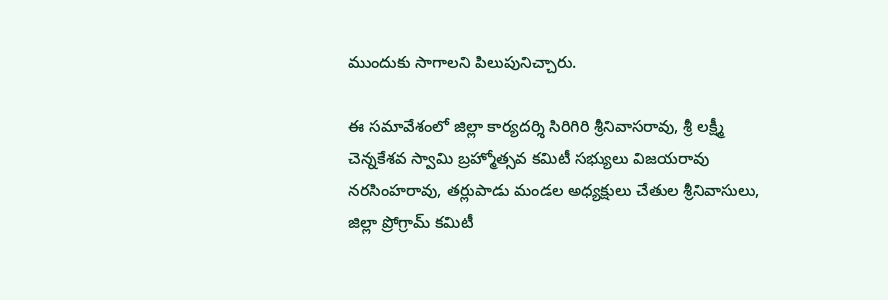ముందుకు సాగాలని పిలుపునిచ్చారు.

ఈ సమావేశంలో జిల్లా కార్యదర్శి సిరిగిరి శ్రీనివాసరావు, శ్రీ లక్ష్మీ చెన్నకేశవ స్వామి బ్రహ్మోత్సవ కమిటీ సభ్యులు విజయరావు నరసింహరావు, తర్లుపాడు మండల అధ్యక్షులు చేతుల శ్రీనివాసులు, జిల్లా ప్రోగ్రామ్ కమిటీ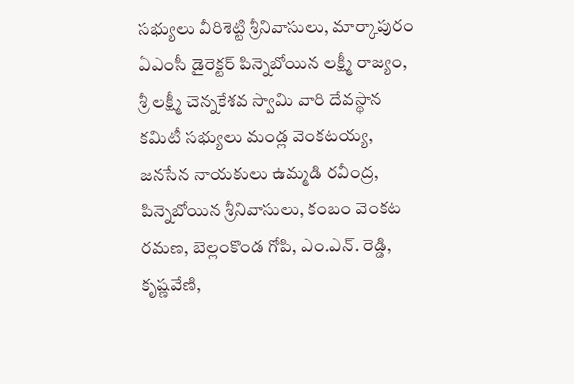సభ్యులు వీరిశెట్టి శ్రీనివాసులు, మార్కాపురం ఏఎంసీ డైరెక్టర్ పిన్నెబోయిన లక్ష్మీ రాజ్యం, శ్రీ లక్ష్మీ చెన్నకేశవ స్వామి వారి దేవస్థాన కమిటీ సభ్యులు మండ్ల వెంకటయ్య, జనసేన నాయకులు ఉమ్మడి రవీంద్ర, పిన్నెబోయిన శ్రీనివాసులు, కంబం వెంకట రమణ, బెల్లంకొండ గోపి, ఎం.ఎన్. రెడ్డి, కృష్ణవేణి,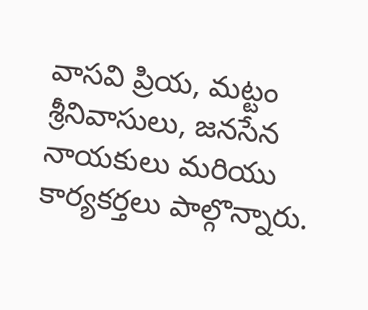వాసవి ప్రియ, మట్టం శ్రీనివాసులు, జనసేన నాయకులు మరియు కార్యకర్తలు పాల్గొన్నారు.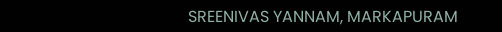SREENIVAS YANNAM, MARKAPURAM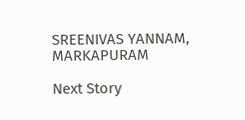SREENIVAS YANNAM, MARKAPURAM

Next Story